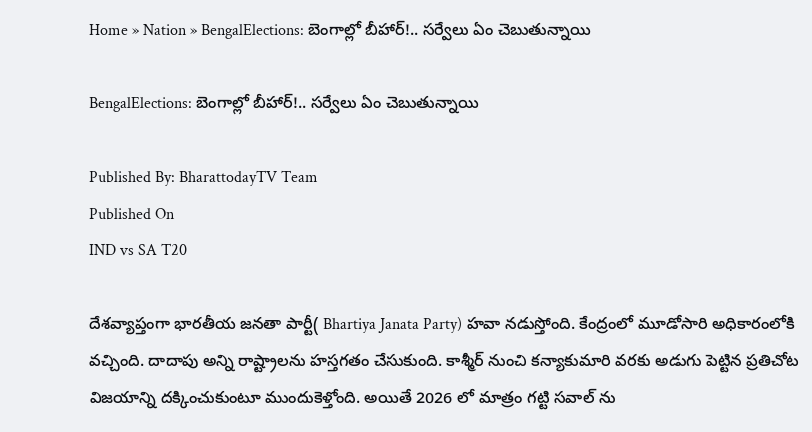Home » Nation » BengalElections: బెంగాల్లో బీహార్!.. సర్వేలు ఏం చెబుతున్నాయి

BengalElections: బెంగాల్లో బీహార్!.. సర్వేలు ఏం చెబుతున్నాయి

Published By: BharattodayTV Team
Published On
IND vs SA T20

దేశవ్యాప్తంగా భారతీయ జనతా పార్టీ( Bhartiya Janata Party) హవా నడుస్తోంది. కేంద్రంలో మూడోసారి అధికారంలోకి వచ్చింది. దాదాపు అన్ని రాష్ట్రాలను హస్తగతం చేసుకుంది. కాశ్మీర్ నుంచి కన్యాకుమారి వరకు అడుగు పెట్టిన ప్రతిచోట విజయాన్ని దక్కించుకుంటూ ముందుకెళ్తోంది. అయితే 2026 లో మాత్రం గట్టి సవాల్ ను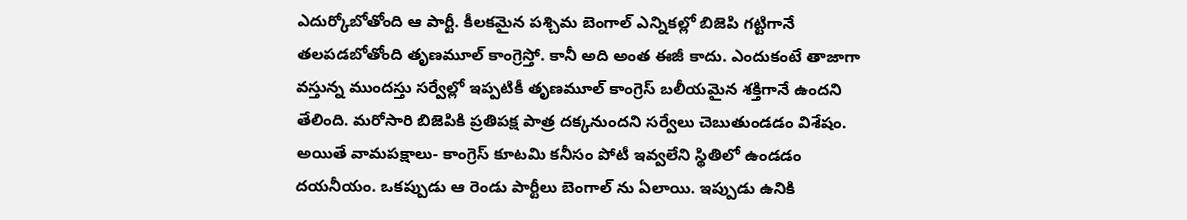ఎదుర్కోబోతోంది ఆ పార్టీ. కీలకమైన పశ్చిమ బెంగాల్ ఎన్నికల్లో బిజెపి గట్టిగానే తలపడబోతోంది తృణమూల్ కాంగ్రెస్తో. కానీ అది అంత ఈజీ కాదు. ఎందుకంటే తాజాగా వస్తున్న ముందస్తు సర్వేల్లో ఇప్పటికీ తృణమూల్ కాంగ్రెస్ బలీయమైన శక్తిగానే ఉందని తేలింది. మరోసారి బిజెపికి ప్రతిపక్ష పాత్ర దక్కనుందని సర్వేలు చెబుతుండడం విశేషం. అయితే వామపక్షాలు- కాంగ్రెస్ కూటమి కనీసం పోటీ ఇవ్వలేని స్థితిలో ఉండడం దయనీయం. ఒకప్పుడు ఆ రెండు పార్టీలు బెంగాల్ ను ఏలాయి. ఇప్పుడు ఉనికి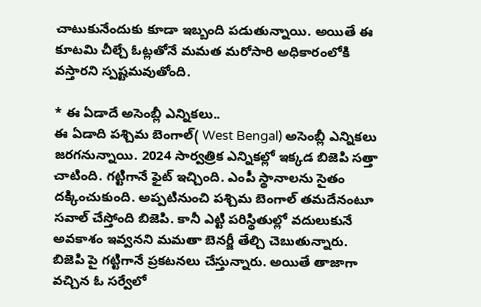చాటుకునేందుకు కూడా ఇబ్బంది పడుతున్నాయి. అయితే ఈ కూటమి చీల్చే ఓట్లతోనే మమత మరోసారి అధికారంలోకి వస్తారని స్పష్టమవుతోంది.

* ఈ ఏడాదే అసెంబ్లీ ఎన్నికలు..
ఈ ఏడాది పశ్చిమ బెంగాల్( West Bengal) అసెంబ్లీ ఎన్నికలు జరగనున్నాయి. 2024 సార్వత్రిక ఎన్నికల్లో ఇక్కడ బిజెపి సత్తా చాటింది. గట్టిగానే ఫైట్ ఇచ్చింది. ఎంపీ స్థానాలను సైతం దక్కించుకుంది. అప్పటినుంచి పశ్చిమ బెంగాల్ తమదేనంటూ సవాల్ చేస్తోంది బిజెపి. కానీ ఎట్టి పరిస్థితుల్లో వదులుకునే అవకాశం ఇవ్వనని మమతా బెనర్జీ తేల్చి చెబుతున్నారు. బిజెపి పై గట్టిగానే ప్రకటనలు చేస్తున్నారు. అయితే తాజాగా వచ్చిన ఓ సర్వేలో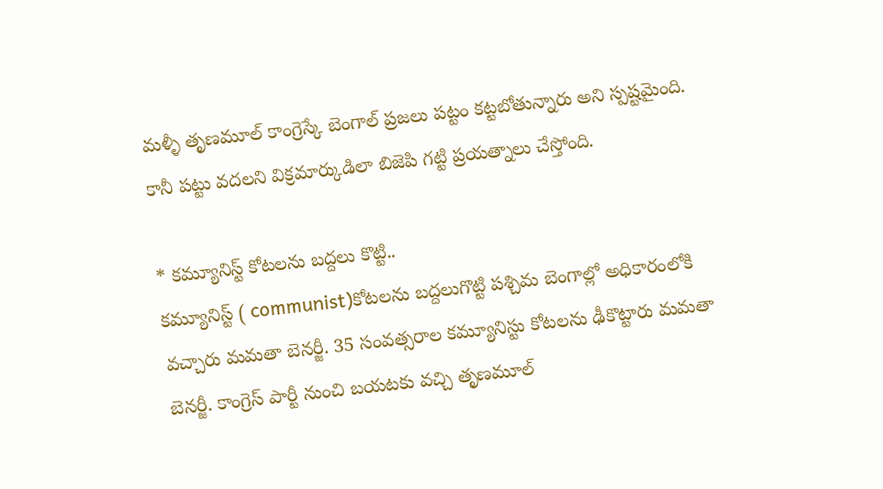మళ్ళీ తృణమూల్ కాంగ్రెస్కే బెంగాల్ ప్రజలు పట్టం కట్టబోతున్నారు అని స్పష్టమైంది. కానీ పట్టు వదలని విక్రమార్కుడిలా బిజెపి గట్టి ప్రయత్నాలు చేస్తోంది.

* కమ్యూనిస్ట్ కోటలను బద్దలు కొట్టి..
కమ్యూనిస్ట్ ( communist)కోటలను బద్దలుగొట్టి పశ్చిమ బెంగాల్లో అధికారంలోకి వచ్చారు మమతా బెనర్జీ. 35 సంవత్సరాల కమ్యూనిస్టు కోటలను ఢీకొట్టారు మమతా బెనర్జీ. కాంగ్రెస్ పార్టీ నుంచి బయటకు వచ్చి తృణమూల్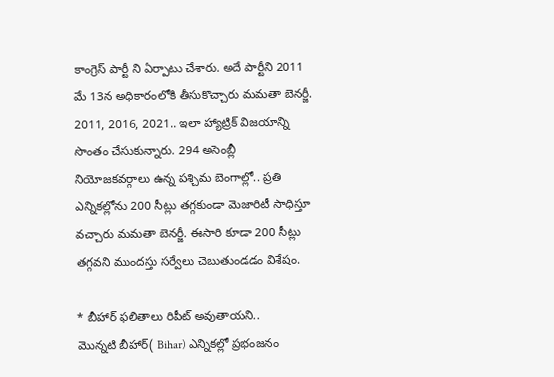కాంగ్రెస్ పార్టీ ని ఏర్పాటు చేశారు. అదే పార్టీని 2011 మే 13న అధికారంలోకి తీసుకొచ్చారు మమతా బెనర్జీ. 2011, 2016, 2021.. ఇలా హ్యాట్రిక్ విజయాన్ని సొంతం చేసుకున్నారు. 294 అసెంబ్లీ నియోజకవర్గాలు ఉన్న పశ్చిమ బెంగాల్లో.. ప్రతి ఎన్నికల్లోను 200 సీట్లు తగ్గకుండా మెజారిటీ సాధిస్తూ వచ్చారు మమతా బెనర్జీ. ఈసారి కూడా 200 సీట్లు తగ్గవని ముందస్తు సర్వేలు చెబుతుండడం విశేషం.

* బీహార్ ఫలితాలు రిపీట్ అవుతాయని..
మొన్నటి బీహార్( Bihar) ఎన్నికల్లో ప్రభంజనం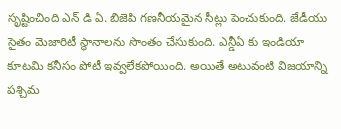సృష్టించింది ఎన్ డి ఏ. బిజెపి గణనీయమైన సీట్లు పెంచుకుంది. జేడీయు సైతం మెజారిటీ స్థానాలను సొంతం చేసుకుంది. ఎన్డీఏ కు ఇండియా కూటమి కనీసం పోటీ ఇవ్వలేకపోయింది. అయితే అటువంటి విజయాన్ని పశ్చిమ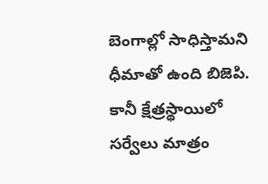బెంగాల్లో సాధిస్తామని ధీమాతో ఉంది బిజెపి. కానీ క్షేత్రస్థాయిలో సర్వేలు మాత్రం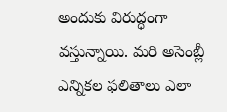అందుకు విరుద్ధంగా వస్తున్నాయి. మరి అసెంబ్లీ ఎన్నికల ఫలితాలు ఎలా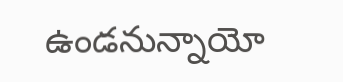ఉండనున్నాయో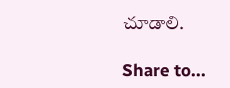చూడాలి.

Share to...